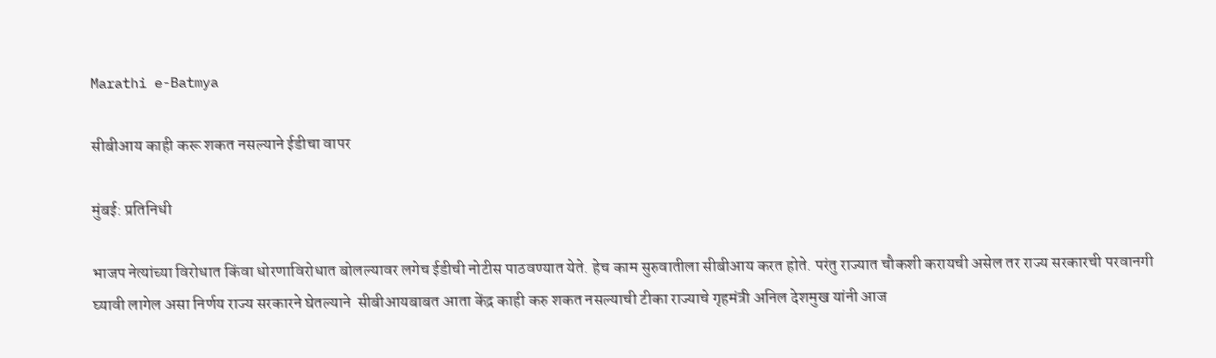Marathi e-Batmya

सीबीआय काही करू शकत नसल्याने ईडीचा वापर

मुंबई: प्रतिनिधी

भाजप नेत्यांच्या विरोधात किंवा धोरणाविरोधात बोलल्यावर लगेच ईडीची नोटीस पाठवण्यात येते. हेच काम सुरुवातीला सीबीआय करत होते. परंतु राज्यात चौकशी करायची असेल तर राज्य सरकारची परवानगी घ्यावी लागेल असा निर्णय राज्य सरकारने घेतल्याने  सीबीआयबाबत आता केंद्र काही करु शकत नसल्याची टीका राज्याचे गृहमंत्री अनिल देशमुख यांनी आज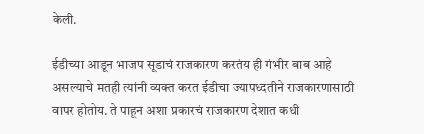केली.

ईडीच्या आडून भाजप सूडाचं राजकारण करतंय ही गंभीर बाब आहे असल्याचे मतही त्यांनी व्यक्त करत ईडीचा ज्यापध्दतीने राजकारणासाठी वापर होतोय. ते पाहून अशा प्रकारचं राजकारण देशात कधी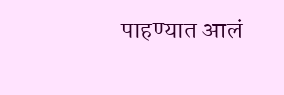पाहण्यात आलं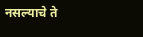नसल्याचे ते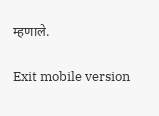म्हणाले.

Exit mobile version